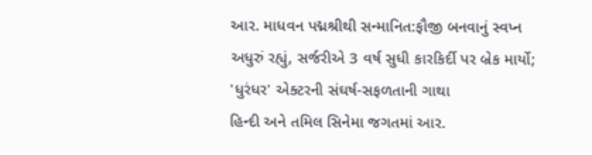આર. માધવન પદ્મશ્રીથી સન્માનિત:ફૌજી બનવાનું સ્વપ્ન અધુરું રહ્યું, સર્જરીએ 3 વર્ષ સુધી કારકિર્દી પર બ્રેક માર્યો; 'ધુરંધર' એક્ટરની સંઘર્ષ-સફળતાની ગાથા
હિન્દી અને તમિલ સિનેમા જગતમાં આર.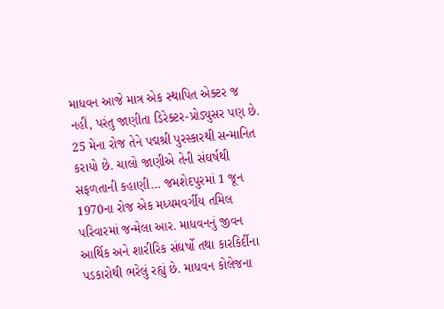માધવન આજે માત્ર એક સ્થાપિત એક્ટર જ નહીં, પરંતુ જાણીતા ડિરેક્ટર-પ્રોડ્યુસર પણ છે. 25 મેના રોજ તેને પદ્મશ્રી પુરસ્કારથી સન્માનિત કરાયો છે. ચાલો જાણીએ તેની સંઘર્ષથી સફળતાની કહાણી… જમશેદપુરમાં 1 જૂન 1970ના રોજ એક મધ્યમવર્ગીય તમિલ પરિવારમાં જન્મેલા આર. માધવનનું જીવન આર્થિક અને શારીરિક સંઘર્ષો તથા કારકિર્દીના પડકારોથી ભરેલું રહ્યું છે. માધવન કોલેજના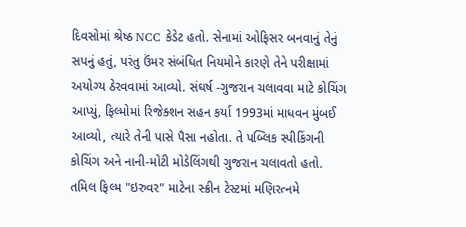દિવસોમાં શ્રેષ્ઠ NCC કેડેટ હતો. સેનામાં ઓફિસર બનવાનું તેનું સપનું હતું, પરંતુ ઉંમર સંબંધિત નિયમોને કારણે તેને પરીક્ષામાં અયોગ્ય ઠેરવવામાં આવ્યો. સંઘર્ષ -ગુજરાન ચલાવવા માટે કોચિંગ આપ્યું, ફિલ્મોમાં રિજેક્શન સહન કર્યા 1993માં માધવન મુંબઈ આવ્યો, ત્યારે તેની પાસે પૈસા નહોતા. તે પબ્લિક સ્પીકિંગની કોચિંગ અને નાની-મોટી મોડેલિંગથી ગુજરાન ચલાવતો હતો. તમિલ ફિલ્મ "ઇરુવર" માટેના સ્ક્રીન ટેસ્ટમાં મણિરત્નમે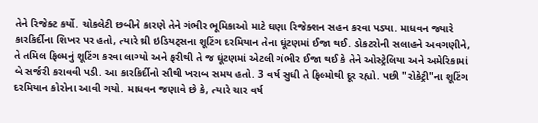તેને રિજેક્ટ કર્યો. ચોકલેટી છબીને કારણે તેને ગંભીર ભૂમિકાઓ માટે ઘણા રિજેક્શન સહન કરવા પડ્યા. માધવન જ્યારે કારકિર્દીના શિખર પર હતો, ત્યારે થ્રી ઇડિયટ્સના શૂટિંગ દરમિયાન તેના ઘૂંટણમાં ઈજા થઈ. ડોકટરોની સલાહને અવગણીને, તે તમિલ ફિલ્મનું શૂટિંગ કરવા લાગ્યો અને ફરીથી તે જ ઘૂંટણમાં એટલી ગંભીર ઈજા થઈ કે તેને ઓસ્ટ્રેલિયા અને અમેરિકામાં બે સર્જરી કરાવવી પડી. આ કારકિર્દીનો સૌથી ખરાબ સમય હતો. 3 વર્ષ સુધી તે ફિલ્મોથી દૂર રહ્યો. પછી "રોકેટ્રી"ના શૂટિંગ દરમિયાન કોરોના આવી ગયો. માધવન જણાવે છે કે, ત્યારે ચાર વર્ષ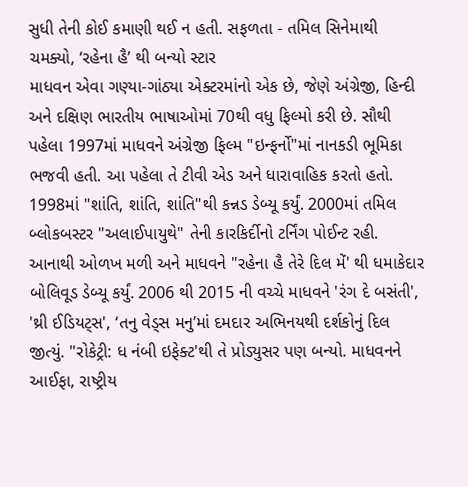સુધી તેની કોઈ કમાણી થઈ ન હતી. સફળતા - તમિલ સિનેમાથી ચમક્યો, ‘રહેના હૈ’ થી બન્યો સ્ટાર
માધવન એવા ગણ્યા-ગાંઠ્યા એક્ટરમાંનો એક છે, જેણે અંગ્રેજી, હિન્દી અને દક્ષિણ ભારતીય ભાષાઓમાં 70થી વધુ ફિલ્મો કરી છે. સૌથી પહેલા 1997માં માધવને અંગ્રેજી ફિલ્મ "ઇન્ફર્નો"માં નાનકડી ભૂમિકા ભજવી હતી. આ પહેલા તે ટીવી એડ અને ધારાવાહિક કરતો હતો. 1998માં "શાંતિ, શાંતિ, શાંતિ"થી કન્નડ ડેબ્યૂ કર્યું. 2000માં તમિલ બ્લોકબસ્ટર "અલાઈપાયુથે" તેની કારકિર્દીનો ટર્નિંગ પોઈન્ટ રહી. આનાથી ઓળખ મળી અને માધવને "રહેના હૈ તેરે દિલ મેં' થી ધમાકેદાર બોલિવૂડ ડેબ્યૂ કર્યું. 2006 થી 2015 ની વચ્ચે માધવને 'રંગ દે બસંતી', 'થ્રી ઈડિયટ્સ', ‘તનુ વેડ્સ મનુ’માં દમદાર અભિનયથી દર્શકોનું દિલ જીત્યું. "રોકેટ્રી: ધ નંબી ઇફેક્ટ'થી તે પ્રોડ્યુસર પણ બન્યો. માધવનને આઈફા, રાષ્ટ્રીય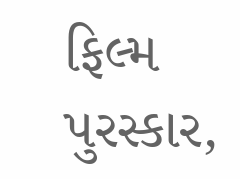ફિલ્મ પુરસ્કાર,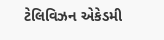ટેલિવિઝન એકેડમી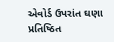એવોર્ડ ઉપરાંત ઘણા પ્રતિષ્ઠિત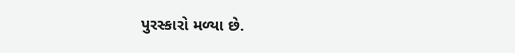પુરસ્કારો મળ્યા છે.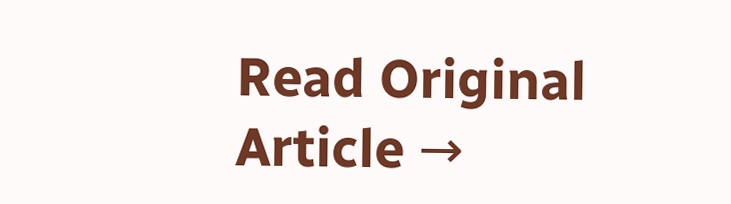Read Original Article →